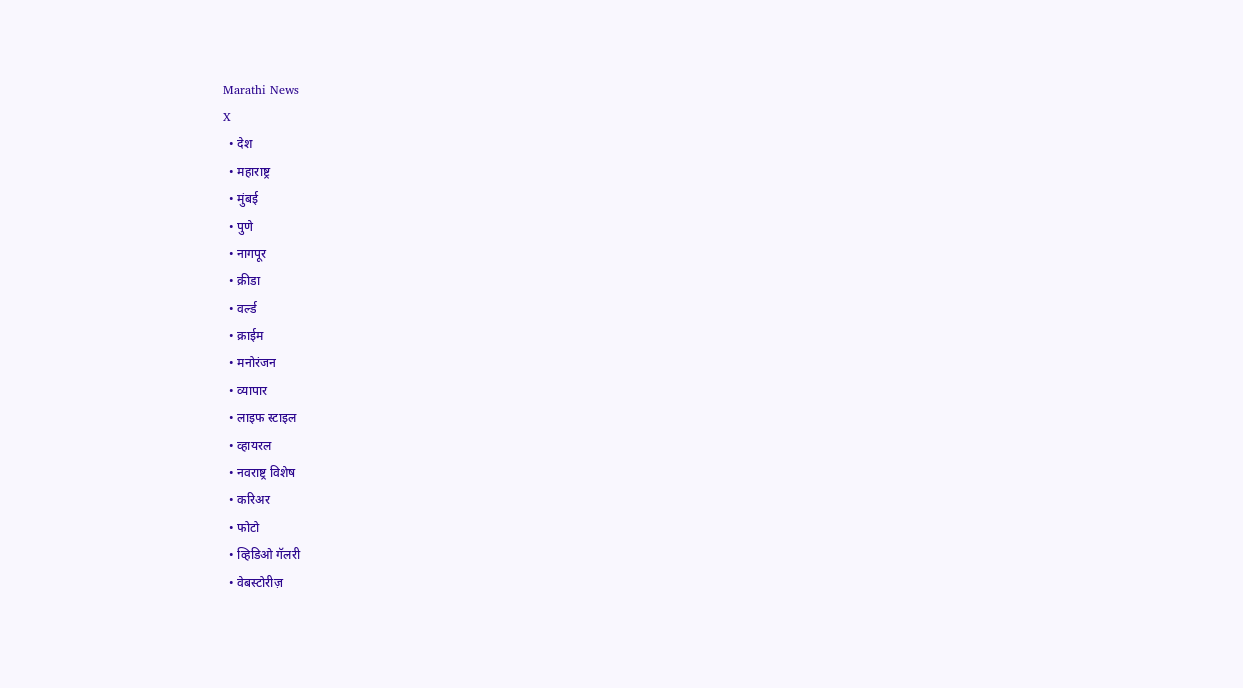Marathi News
X
  • देश
  • महाराष्ट्र
  • मुंबई
  • पुणे
  • नागपूर
  • क्रीडा
  • वर्ल्ड
  • क्राईम
  • मनोरंजन
  • व्यापार
  • लाइफ स्टाइल
  • व्हायरल
  • नवराष्ट्र विशेष
  • करिअर
  • फोटो
  • व्हिडिओ गॅलरी
  • वेबस्टोरीज़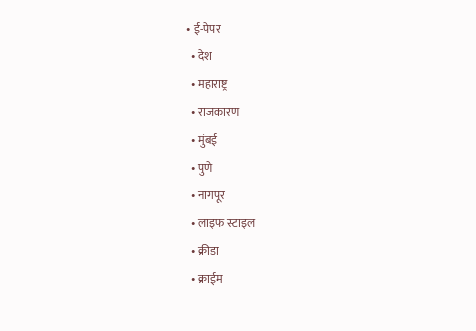• ई-पेपर
  • देश
  • महाराष्ट्र
  • राजकारण
  • मुंबई
  • पुणे
  • नागपूर
  • लाइफ स्टाइल
  • क्रीडा
  • क्राईम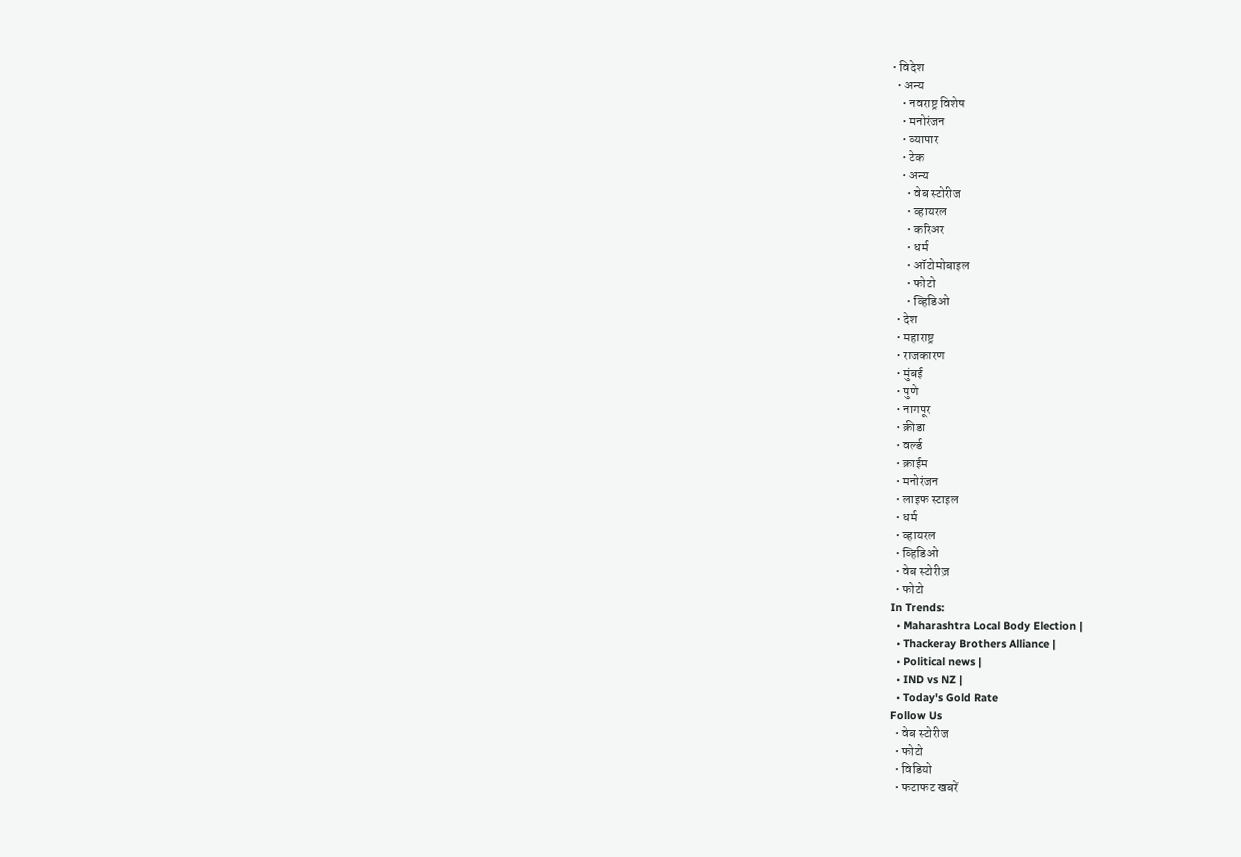• विदेश
  • अन्य
    • नवराष्ट्र विशेष
    • मनोरंजन
    • व्यापार
    • टेक
    • अन्य
      • वेब स्टोरीज
      • व्हायरल
      • करिअर
      • धर्म
      • ऑटोमोबाइल
      • फोटो
      • व्हिडिओ
  • देश
  • महाराष्ट्र
  • राजकारण
  • मुंबई
  • पुणे
  • नागपूर
  • क्रीडा
  • वर्ल्ड
  • क्राईम
  • मनोरंजन
  • लाइफ स्टाइल
  • धर्म
  • व्हायरल
  • व्हिडिओ
  • वेब स्टोरीज़
  • फोटो
In Trends:
  • Maharashtra Local Body Election |
  • Thackeray Brothers Alliance |
  • Political news |
  • IND vs NZ |
  • Today's Gold Rate
Follow Us
  • वेब स्टोरीज
  • फोटो
  • विडियो
  • फटाफट खबरें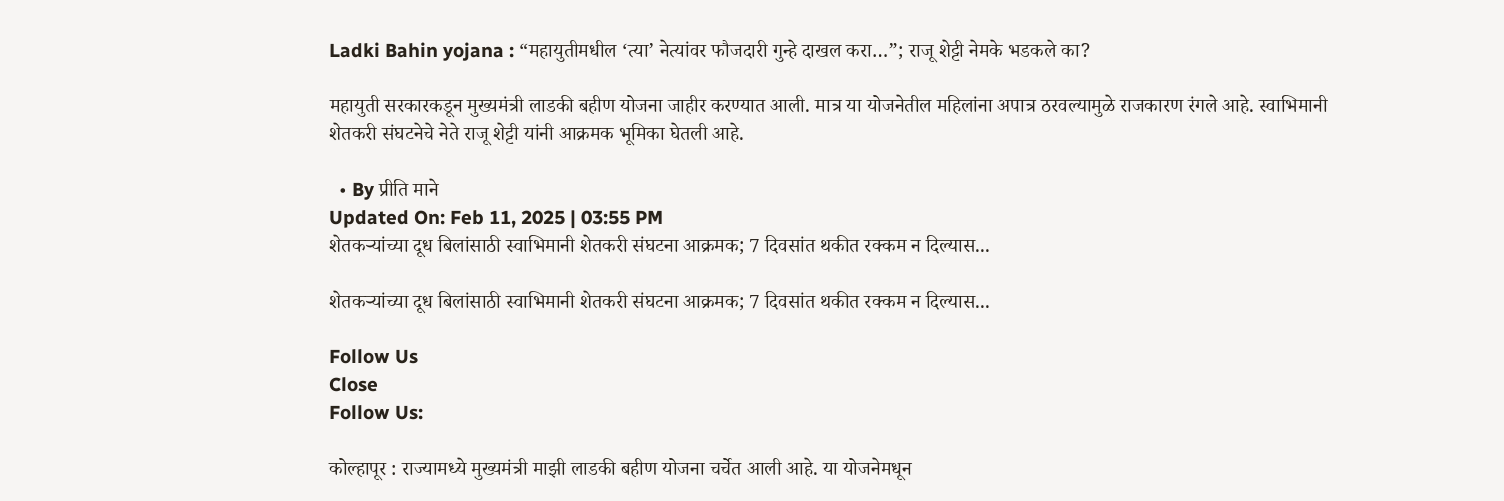Ladki Bahin yojana : “महायुतीमधील ‘त्या’ नेत्यांवर फौजदारी गुन्हे दाखल करा…”; राजू शेट्टी नेमके भडकले का?

महायुती सरकारकडून मुख्यमंत्री लाडकी बहीण योजना जाहीर करण्यात आली. मात्र या योजनेतील महिलांना अपात्र ठरवल्यामुळे राजकारण रंगले आहे. स्वाभिमानी शेतकरी संघटनेचे नेते राजू शेट्टी यांनी आक्रमक भूमिका घेतली आहे.

  • By प्रीति माने
Updated On: Feb 11, 2025 | 03:55 PM
शेतकऱ्यांच्या दूध बिलांसाठी स्वाभिमानी शेतकरी संघटना आक्रमक; 7 दिवसांत थकीत रक्कम न दिल्यास...

शेतकऱ्यांच्या दूध बिलांसाठी स्वाभिमानी शेतकरी संघटना आक्रमक; 7 दिवसांत थकीत रक्कम न दिल्यास...

Follow Us
Close
Follow Us:

कोल्हापूर : राज्यामध्ये मुख्यमंत्री माझी लाडकी बहीण योजना चर्चेत आली आहे. या योजनेमधून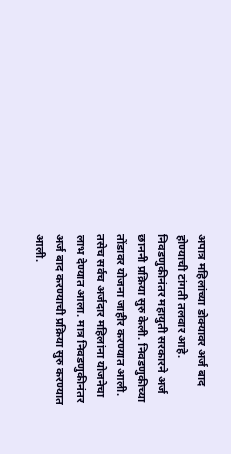अपात्र महिलांच्या डोक्यावर अर्ज बाद होण्याची टांगती तलवार आहे. निवडणुकीनंतर महायुती सरकारने अर्ज छाननी प्रक्रिया सुरु केली. निवडणुकीच्या तोंडावर योजना जाहीर करण्यात आली. तसेच सर्वच अर्जदार महिलांना योजनेचा लाभ देण्यात आला. मात्र निवडणुकीनंतर अर्ज बाद करण्याची प्रक्रिया सुरु करण्यात आली.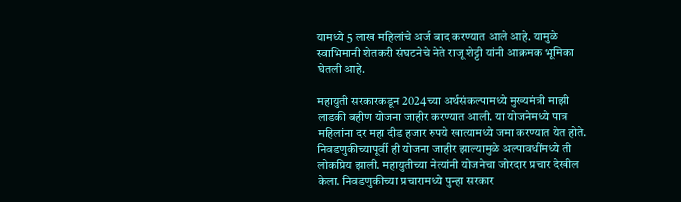यामध्ये 5 लाख महिलांचे अर्ज बाद करण्यात आले आहे. यामुळे स्वाभिमानी शेतकरी संघटनेचे नेते राजू शेट्टी यांनी आक्रमक भूमिका घेतली आहे.

महायुती सरकारकडून 2024च्या अर्थसंकल्पामध्ये मुख्यमंत्री माझी लाडकी बहीण योजना जाहीर करण्यात आली. या योजनेमध्ये पात्र महिलांना दर महा दीड हजार रुपये खात्यामध्ये जमा करण्यात येत होते. निवडणुकीच्यापूर्वी ही योजना जाहीर झाल्यामुळे अल्पावधींमध्ये ती लोकप्रिय झाली. महायुतीच्या नेत्यांनी योजनेचा जोरदार प्रचार देखील केला. निवडणुकीच्या प्रचारामध्ये पुन्हा सरकार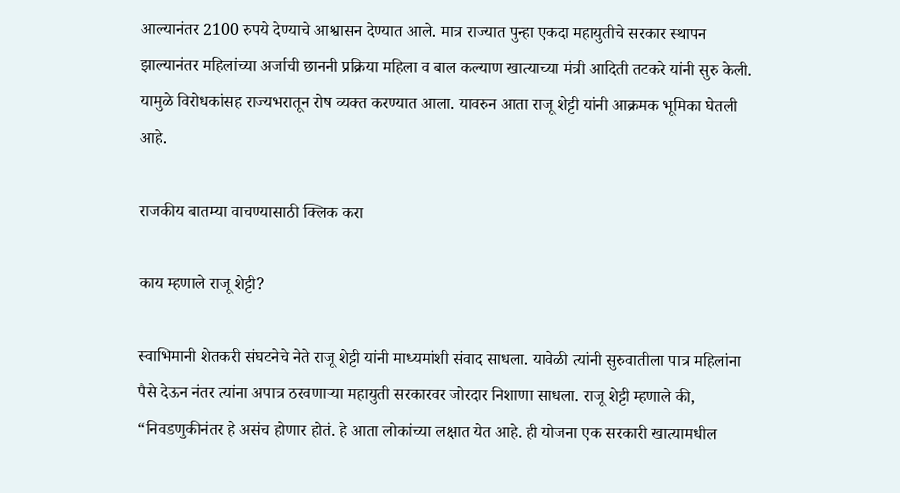आल्यानंतर 2100 रुपये देण्याचे आश्वासन देण्यात आले. मात्र राज्यात पुन्हा एकदा महायुतीचे सरकार स्थापन झाल्यानंतर महिलांच्या अर्जाची छाननी प्रक्रिया महिला व बाल कल्याण खात्याच्या मंत्री आदिती तटकरे यांनी सुरु केली. यामुळे विरोधकांसह राज्यभरातून रोष व्यक्त करण्यात आला. यावरुन आता राजू शेट्टी यांनी आक्रमक भूमिका घेतली आहे.

राजकीय बातम्या वाचण्यासाठी क्लिक करा

काय म्हणाले राजू शेट्टी?

स्वाभिमानी शेतकरी संघटनेचे नेते राजू शेट्टी यांनी माध्यमांशी संवाद साधला. यावेळी त्यांनी सुरुवातीला पात्र महिलांना पैसे देऊन नंतर त्यांना अपात्र ठरवणाऱ्या महायुती सरकारवर जोरदार निशाणा साधला. राजू शेट्टी म्हणाले की, “निवडणुकीनंतर हे असंच होणार होतं. हे आता लोकांच्या लक्षात येत आहे. ही योजना एक सरकारी खात्यामधील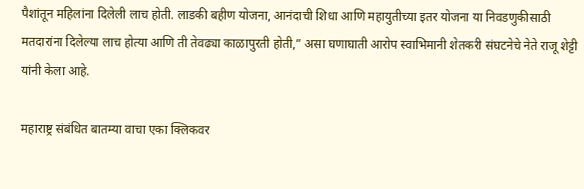पैशांतून महिलांना दिलेली लाच होती. लाडकी बहीण योजना, आनंदाची शिधा आणि महायुतीच्या इतर योजना या निवडणुकीसाठी मतदारांना दिलेल्या लाच होत्या आणि ती तेवढ्या काळापुरती होती,” असा घणाघाती आरोप स्वाभिमानी शेतकरी संघटनेचे नेते राजू शेट्टी यांनी केला आहे.

महाराष्ट्र संबंधित बातम्या वाचा एका क्लिकवर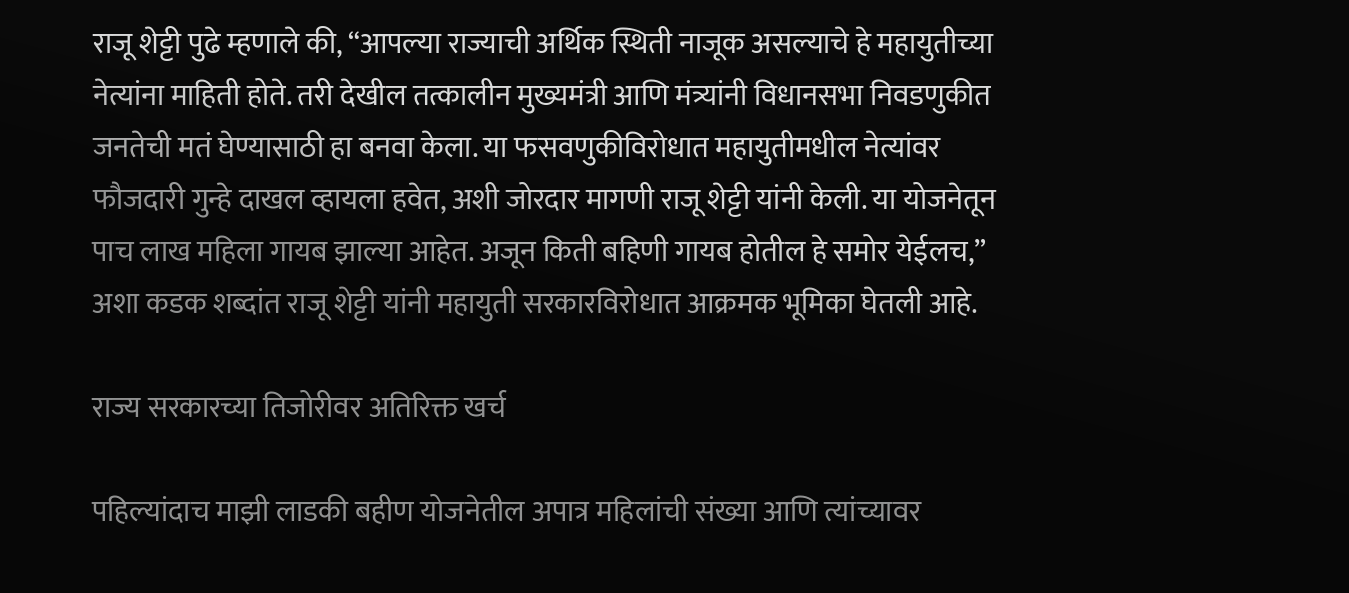राजू शेट्टी पुढे म्हणाले की, “आपल्या राज्याची अर्थिक स्थिती नाजूक असल्याचे हे महायुतीच्या नेत्यांना माहिती होते. तरी देखील तत्कालीन मुख्यमंत्री आणि मंत्र्यांनी विधानसभा निवडणुकीत जनतेची मतं घेण्यासाठी हा बनवा केला. या फसवणुकीविरोधात महायुतीमधील नेत्यांवर फौजदारी गुन्हे दाखल व्हायला हवेत, अशी जोरदार मागणी राजू शेट्टी यांनी केली. या योजनेतून पाच लाख महिला गायब झाल्या आहेत. अजून किती बहिणी गायब होतील हे समोर येईलच,” अशा कडक शब्दांत राजू शेट्टी यांनी महायुती सरकारविरोधात आक्रमक भूमिका घेतली आहे.

राज्य सरकारच्या तिजोरीवर अतिरिक्त खर्च

पहिल्यांदाच माझी लाडकी बहीण योजनेतील अपात्र महिलांची संख्या आणि त्यांच्यावर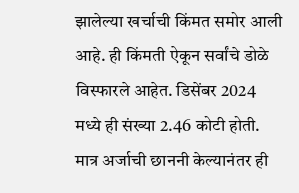झालेल्या खर्चाची किंमत समोर आली आहे. ही किंमती ऐकून सर्वांचे डोळे विस्फारले आहेत. डिसेंबर 2024 मध्ये ही संख्या 2.46 कोटी होती. मात्र अर्जाची छाननी केल्यानंतर ही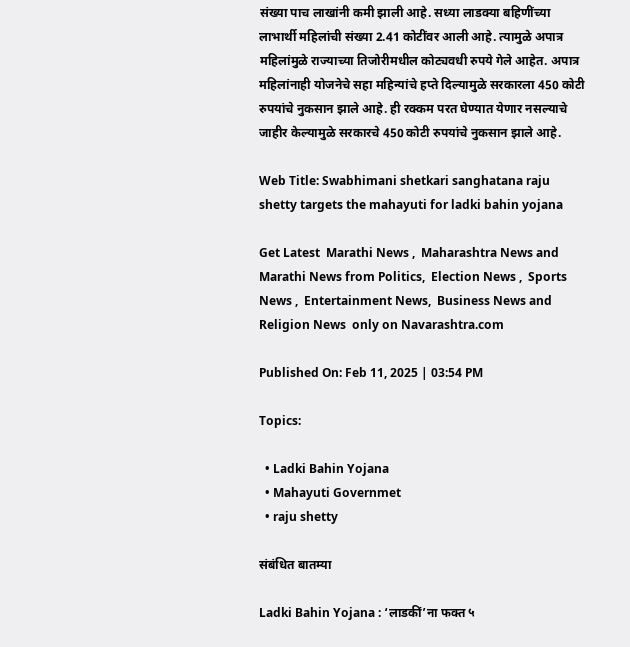संख्या पाच लाखांनी कमी झाली आहे. सध्या लाडक्या बहिणींच्या लाभार्थी महिलांची संख्या 2.41 कोटींवर आली आहे. त्यामुळे अपात्र महिलांमुळे राज्याच्या तिजोरीमधील कोट्यवधी रुपये गेले आहेत. अपात्र महिलांनाही योजनेचे सहा महिन्यांचे हप्ते दिल्यामुळे सरकारला 450 कोटी रुपयांचे नुकसान झाले आहे. ही रक्कम परत घेण्यात येणार नसल्याचे जाहीर केल्यामुळे सरकारचे 450 कोटी रुपयांचे नुकसान झाले आहे.

Web Title: Swabhimani shetkari sanghatana raju shetty targets the mahayuti for ladki bahin yojana

Get Latest  Marathi News ,  Maharashtra News and  Marathi News from Politics,  Election News ,  Sports News ,  Entertainment News,  Business News and   Religion News  only on Navarashtra.com

Published On: Feb 11, 2025 | 03:54 PM

Topics:

  • Ladki Bahin Yojana
  • Mahayuti Governmet
  • raju shetty

संबंधित बातम्या

Ladki Bahin Yojana : ‘लाडकीं’ना फक्त ५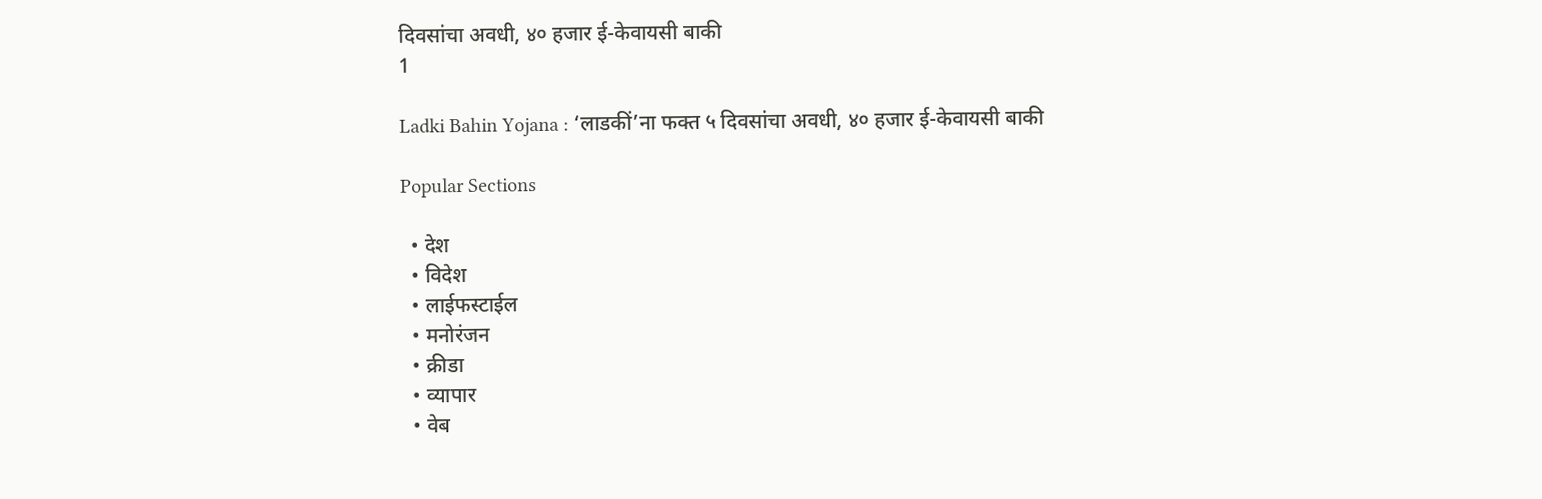दिवसांचा अवधी, ४० हजार ई-केवायसी बाकी
1

Ladki Bahin Yojana : ‘लाडकीं’ना फक्त ५ दिवसांचा अवधी, ४० हजार ई-केवायसी बाकी

Popular Sections

  • देश
  • विदेश
  • लाईफस्टाईल
  • मनोरंजन
  • क्रीडा
  • व्यापार
  • वेब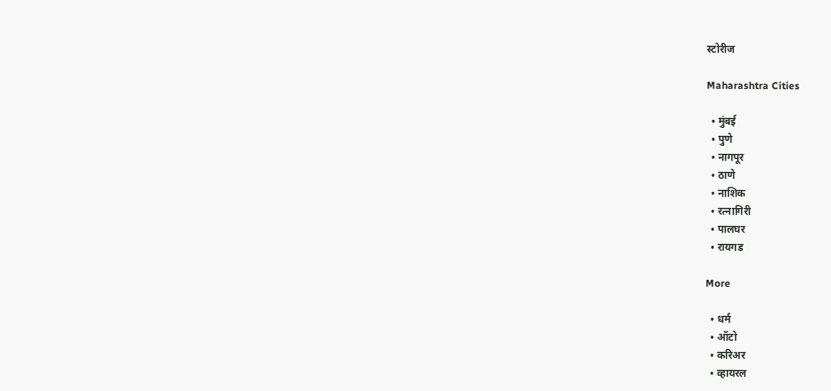स्टोरीज

Maharashtra Cities

  • मुंबई
  • पुणे
  • नागपूर
  • ठाणे
  • नाशिक
  • रत्नागिरी
  • पालघर
  • रायगड

More

  • धर्म
  • ऑटो
  • करिअर
  • व्हायरल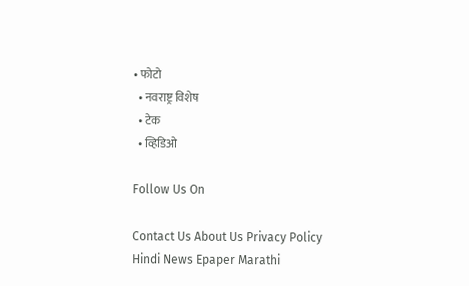• फोटो
  • नवराष्ट्र विशेष
  • टेक
  • व्हिडिओ

Follow Us On

Contact Us About Us Privacy Policy
Hindi News Epaper Marathi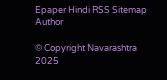Epaper Hindi RSS Sitemap Author

© Copyright Navarashtra 2025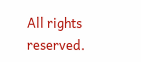All rights reserved.